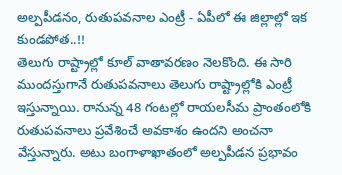అల్పపీడనం, రుతుపవనాల ఎంట్రీ - ఏపీలో ఈ జిల్లాల్లో ఇక కుండపోత..!!
తెలుగు రాష్ట్రాల్లో కూల్ వాతావరణం నెలకొంది. ఈ సారి ముందస్తుగానే రుతుపవనాలు తెలుగు రాష్ట్రాల్లోకి ఎంట్రీ ఇస్తున్నాయి. రానున్న 48 గంటల్లో రాయలసీమ ప్రాంతంలోకి రుతుపవనాలు ప్రవేశించే అవకాశం ఉందని అంచనా వేస్తున్నారు. అటు బంగాళాఖాతంలో అల్పపీడన ప్రభావం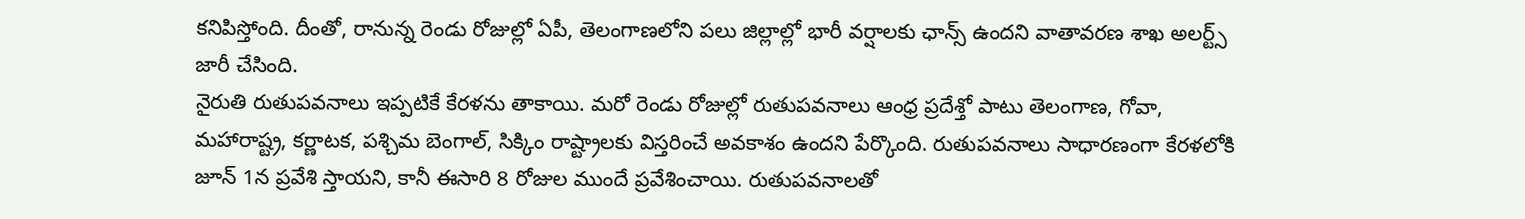కనిపిస్తోంది. దీంతో, రానున్న రెండు రోజుల్లో ఏపీ, తెలంగాణలోని పలు జిల్లాల్లో భారీ వర్షాలకు ఛాన్స్ ఉందని వాతావరణ శాఖ అలర్ట్స్ జారీ చేసింది.
నైరుతి రుతుపవనాలు ఇప్పటికే కేరళను తాకాయి. మరో రెండు రోజుల్లో రుతుపవనాలు ఆంధ్ర ప్రదేశ్తో పాటు తెలంగాణ, గోవా, మహారాష్ట్ర, కర్ణాటక, పశ్చిమ బెంగాల్, సిక్కిం రాష్ట్రాలకు విస్తరించే అవకాశం ఉందని పేర్కొంది. రుతుపవనాలు సాధారణంగా కేరళలోకి జూన్ 1న ప్రవేశి స్తాయని, కానీ ఈసారి 8 రోజుల ముందే ప్రవేశించాయి. రుతుపవనాలతో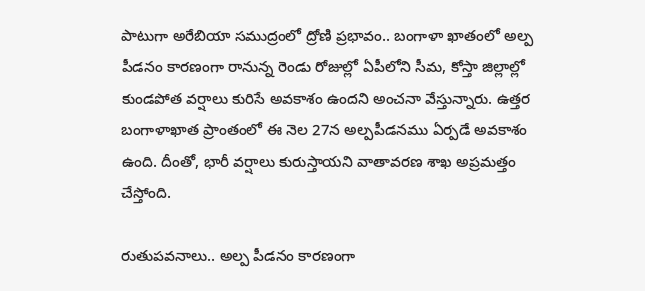పాటుగా అరేబియా సముద్రంలో ద్రోణి ప్రభావం.. బంగాళా ఖాతంలో అల్ప పీడనం కారణంగా రానున్న రెండు రోజుల్లో ఏపీలోని సీమ, కోస్తా జిల్లాల్లో కుండపోత వర్షాలు కురిసే అవకాశం ఉందని అంచనా వేస్తున్నారు. ఉత్తర బంగాళాఖాత ప్రాంతంలో ఈ నెల 27న అల్పపీడనము ఏర్పడే అవకాశం ఉంది. దీంతో, భారీ వర్షాలు కురుస్తాయని వాతావరణ శాఖ అప్రమత్తం చేస్తోంది.

రుతుపవనాలు.. అల్ప పీడనం కారణంగా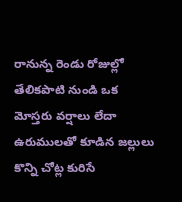రానున్న రెండు రోజుల్లో తేలికపాటి నుండి ఒక మోస్తరు వర్షాలు లేదా ఉరుములతో కూడిన జల్లులు కొన్ని చోట్ల కురిసే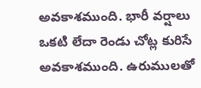అవకాశముంది. భారీ వర్షాలు ఒకటి లేదా రెండు చోట్ల కురిసే అవకాశముంది. ఉరుములతో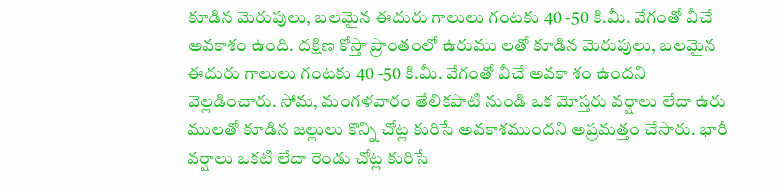కూడిన మెరుపులు, బలమైన ఈదురు గాలులు గంటకు 40 -50 కి.మీ. వేగంతో వీచే అవకాశం ఉంది. దక్షిణ కోస్తా ప్రాంతంలో ఉరుము లతో కూడిన మెరుపులు, బలమైన ఈదురు గాలులు గంటకు 40 -50 కి.మీ. వేగంతో వీచే అవకా శం ఉందని వెల్లడించారు. సోమ, మంగళవారం తేలికపాటి నుండి ఒక మోస్తరు వర్షాలు లేదా ఉరు ములతో కూడిన జల్లులు కొన్ని చోట్ల కురిసే అవకాశముందని అప్రమత్తం చేసారు. భారీ వర్షాలు ఒకటి లేదా రెండు చోట్ల కురిసే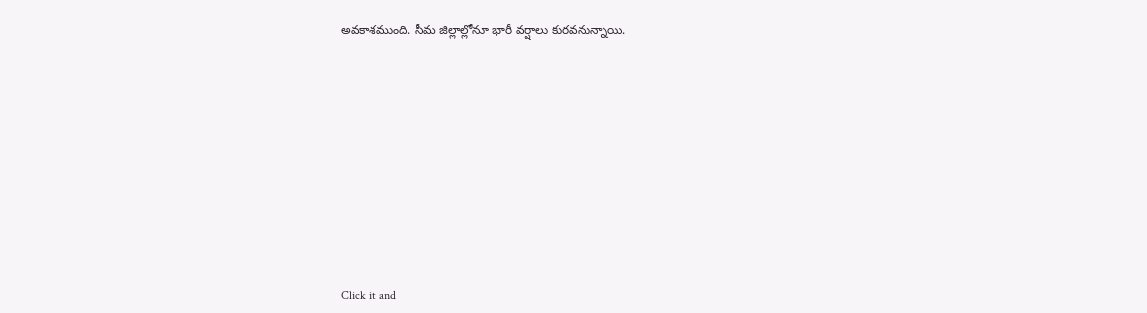అవకాశముంది. సీమ జిల్లాల్లోనూ భారీ వర్షాలు కురవనున్నాయి.












Click it and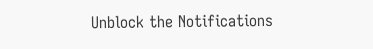Unblock the Notifications